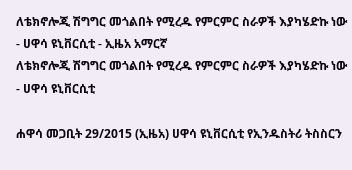ለቴክኖሎጂ ሽግግር መጎልበት የሚረዱ የምርምር ስራዎች እያካሄድኩ ነው - ሀዋሳ ዩኒቨርሲቲ - ኢዜአ አማርኛ
ለቴክኖሎጂ ሽግግር መጎልበት የሚረዱ የምርምር ስራዎች እያካሄድኩ ነው - ሀዋሳ ዩኒቨርሲቲ

ሐዋሳ መጋቢት 29/2015 (ኢዜአ) ሀዋሳ ዩኒቨርሲቲ የኢንዱስትሪ ትስስርን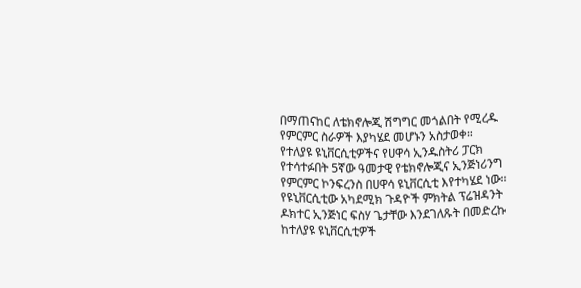በማጠናከር ለቴክኖሎጂ ሽግግር መጎልበት የሚረዱ የምርምር ስራዎች እያካሄደ መሆኑን አስታወቀ።
የተለያዩ ዩኒቨርሲቲዎችና የሀዋሳ ኢንዱስትሪ ፓርክ የተሳተፉበት 5ኛው ዓመታዊ የቴክኖሎጂና ኢንጅነሪንግ የምርምር ኮንፍረንስ በሀዋሳ ዩኒቨርሲቲ እየተካሄደ ነው፡፡
የዩኒቨርሲቲው አካደሚክ ጉዳዮች ምክትል ፕሬዝዳንት ዶክተር ኢንጅነር ፍስሃ ጌታቸው እንደገለጹት በመድረኩ ከተለያዩ ዩኒቨርሲቲዎች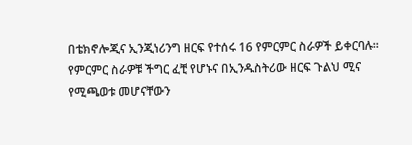በቴክኖሎጂና ኢንጂነሪንግ ዘርፍ የተሰሩ 16 የምርምር ስራዎች ይቀርባሉ፡፡
የምርምር ስራዎቹ ችግር ፈቺ የሆኑና በኢንዱስትሪው ዘርፍ ጉልህ ሚና የሚጫወቱ መሆናቸውን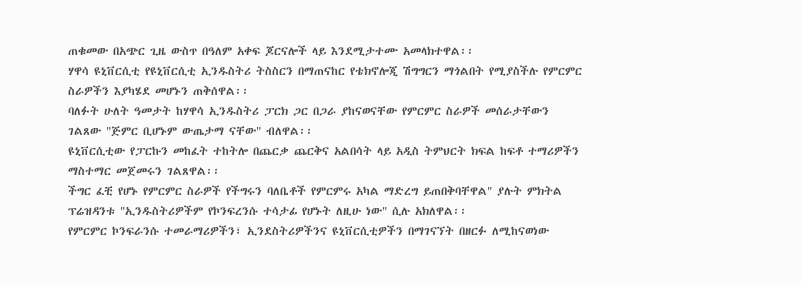ጠቁመው በአጭር ጊዜ ውስጥ በዓለም አቀፍ ጆርናሎች ላይ እንደሚታተሙ አመላክተዋል፡፡
ሃዋሳ ዩኒቨርሲቲ የዩኒቨርሲቲ ኢንዱስትሪ ትስስርን በማጠናከር የቴክኖሎጂ ሽግግርን ማጎልበት የሚያስችሉ የምርምር ስራዎችን እያካሄደ መሆኑን ጠቅሰዋል፡፡
ባለፉት ሁለት ዓመታት ከሃዋሳ ኢንዱስትሪ ፓርክ ጋር በጋራ ያከናወናቸው የምርምር ስራዎች መሰራታቸውን ገልጸው "ጅምር ቢሆኑም ውጤታማ ናቸው" ብለዋል፡፡
ዩኒቨርሲቲው የፓርኩን መከፈት ተከትሎ በጨርቃ ጨርቅና አልበሳት ላይ አዲስ ትምህርት ክፍል ከፍቶ ተማሪዎችን ማስተማር መጀመሩን ገልጸዋል፡፡
ችግር ፈቺ የሆኑ የምርምር ስራዎች የችግሩን ባለቤቶች የምርምሩ አካል ማድረግ ይጠበቅባቸዋል" ያሉት ምክትል ፕሬዝዳንቱ "ኢንዱስትሪዎችም የኮንፍረንሱ ተሳታፊ የሆኑት ለዚሁ ነው" ሲሉ አክለዋል፡፡
የምርምር ኮንፍራንሱ ተመራማሪዎችን፣ ኢንደስትሪዎችንና ዩኒቨርሲቲዎችን በማገናኘት በዘርፉ ለሚከናወነው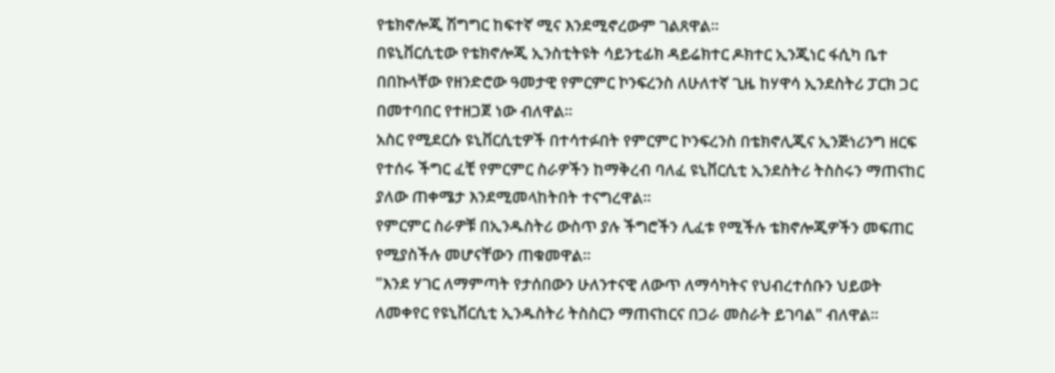የቴክኖሎጂ ሽግግር ከፍተኛ ሚና እንደሚኖረውም ገልጸዋል፡፡
በዩኒቨርሲቲው የቴክኖሎጂ ኢንስቲትዩት ሳይንቲፊክ ዳይሬክተር ዶክተር ኢንጂነር ፋሲካ ቤተ በበኩላቸው የዘንድሮው ዓመታዊ የምርምር ኮንፍረንስ ለሁለተኛ ጊዜ ከሃዋሳ ኢንደስትሪ ፓርክ ጋር በመተባበር የተዘጋጀ ነው ብለዋል፡፡
አስር የሚደርሱ ዩኒቨርሲቲዎች በተሳተፉበት የምርምር ኮንፍረንስ በቴክኖሊጂና ኢንጅነሪንግ ዘርፍ የተሰሩ ችግር ፈቺ የምርምር ስራዎችን ከማቅረብ ባለፈ ዩኒቨርሲቲ ኢንደስትሪ ትስስሩን ማጠናከር ያለው ጠቀሜታ እንደሚመላከትበት ተናግረዋል፡፡
የምርምር ስራዎቹ በኢንዱስትሪ ውስጥ ያሉ ችግሮችን ሊፈቱ የሚችሉ ቴክኖሎጂዎችን መፍጠር የሚያስችሉ መሆናቸውን ጠቁመዋል፡፡
"እንደ ሃገር ለማምጣት የታሰበውን ሁለንተናዊ ለውጥ ለማሳካትና የህብረተሰቡን ህይወት ለመቀየር የዩኒቨርሲቲ ኢንዱስትሪ ትስስርን ማጠናከርና በጋራ መስራት ይገባል" ብለዋል፡፡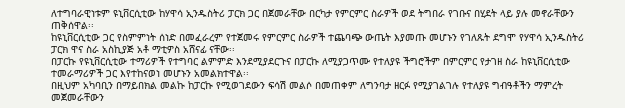ለተግባራዊነቱም ዩኒቨርሲቲው ከሃዋሳ ኢንዱስትሪ ፓርክ ጋር በጀመራቸው በርካታ የምርምር ስራዎች ወደ ትግበራ የገቡና በሂደት ላይ ያሉ መኖራቸውን ጠቅሰዋል፡፡
ከዩኒቨርሲቲው ጋር የስምምነት ሰነድ በመፈራረም የተጀመሩ የምርምር ስራዎች ተጨባጭ ውጤት እያመጡ መሆኑን የገለጹት ደግሞ የሃዋሳ ኢንዱስትሪ ፓርክ ዋና ስራ አስኪያጅ አቶ ማቲዎስ አሸናፊ ናቸው፡፡
በፓርኩ የዩኒቨርሲቲው ተማሪዎች የተግባር ልምምድ እንደሚያደርጉና በፓርኩ ለሚያጋጥሙ የተለያዩ ችግሮችም በምርምር የታገዘ ስራ ከዩኒቨርሲቲው ተመራማሪዎች ጋር እየተከናወነ መሆኑን አመልክተዋል፡፡
በዚህም አካባቢን በማይበክል መልኩ ከፓርኩ የሚወገደውን ፍሳሽ መልሶ በመጠቀም ለግንባታ ዘርፉ የሚያገልገሉ የተለያዩ ግብዓቶችን ማምረት መጀመራቸውን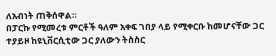ለአብነት ጠቅሰዋል።
በፓርኩ የሚመረቱ ምርቶች ዓለም አቀፍ ገበያ ላይ የሚቀርቡ ከመሆናቸው ጋር ተያይዞ ከዩኒቨርሲቲው ጋር ያለውን ትስስር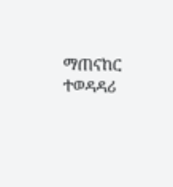ማጠናከር ተወዳዳሪ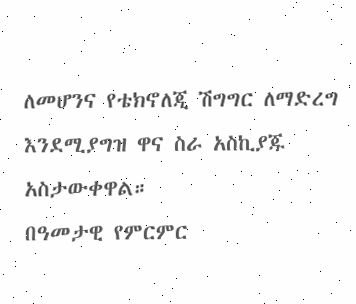ለመሆንና የቴክኖለጂ ሽግግር ለማድረግ እንደሚያግዝ ዋና ስራ አስኪያጁ አስታውቀዋል።
በዓመታዊ የምርምር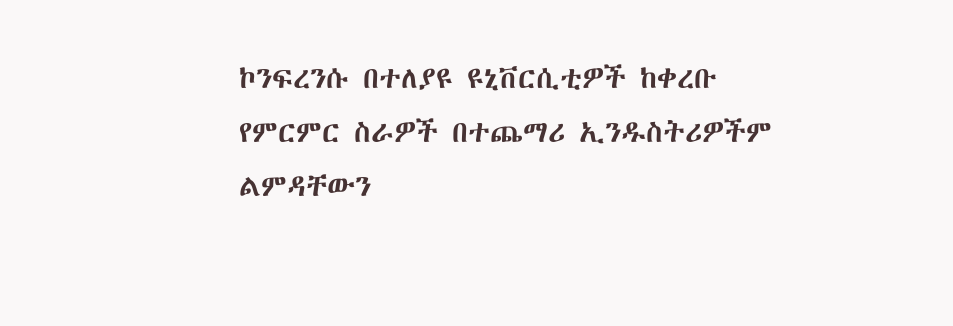ኮንፍረንሱ በተለያዩ ዩኒቨርሲቲዎች ከቀረቡ የምርምር ስራዎች በተጨማሪ ኢንዱስትሪዎችም ልምዳቸውን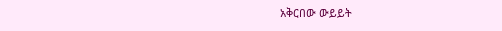አቅርበው ውይይት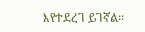እየተደረገ ይገኛል፡፡